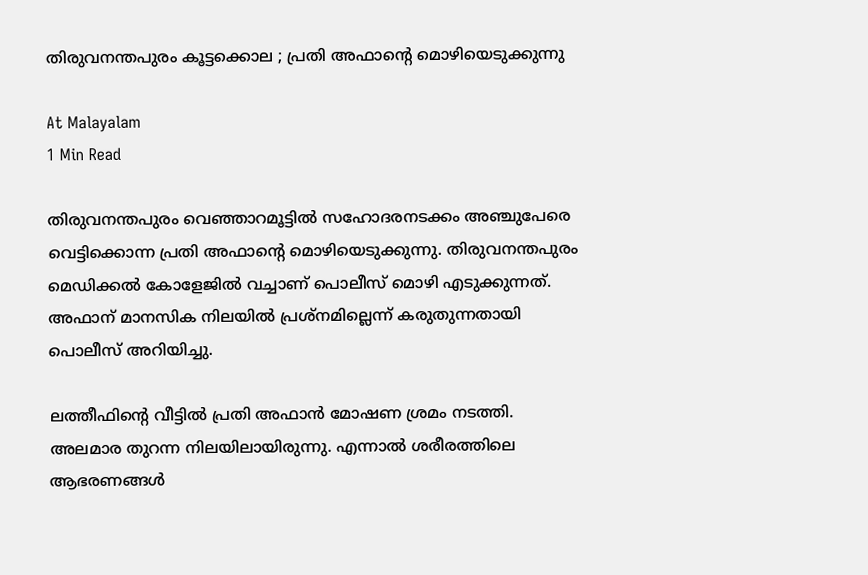തിരുവനന്തപുരം കൂട്ടക്കൊല ; പ്രതി അഫാന്റെ മൊഴിയെടുക്കുന്നു

At Malayalam
1 Min Read

തിരുവനന്തപുരം വെഞ്ഞാറമൂട്ടിൽ സഹോദരനടക്കം അഞ്ചുപേരെ വെട്ടിക്കൊന്ന പ്രതി അഫാന്റെ മൊഴിയെടുക്കുന്നു. തിരുവനന്തപുരം മെഡിക്കൽ കോളേജിൽ വച്ചാണ് പൊലീസ് മൊഴി എടുക്കുന്നത്. അഫാന് മാനസിക നിലയിൽ പ്രശ്നമില്ലെന്ന് കരുതുന്നതായി പൊലീസ് അറിയിച്ചു.

ലത്തീഫിന്റെ വീട്ടിൽ പ്രതി അഫാൻ മോഷണ ശ്രമം നടത്തി. അലമാര തുറന്ന നിലയിലായിരുന്നു. എന്നാൽ ശരീരത്തിലെ ആഭരണങ്ങൾ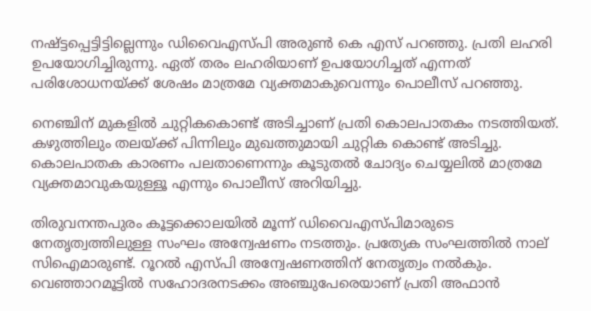നഷ്ട്ടപ്പെട്ടിട്ടില്ലെന്നും ഡിവൈഎസ്പി അരുൺ കെ എസ് പറഞ്ഞു. പ്രതി ലഹരി ഉപയോഗിച്ചിരുന്നു. ഏത് തരം ലഹരിയാണ് ഉപയോഗിച്ചത് എന്നത് പരിശോധനയ്ക്ക് ശേഷം മാത്രമേ വ്യക്തമാകുവെന്നും പൊലീസ് പറഞ്ഞു.

നെഞ്ചിന് മുകളിൽ ചുറ്റികകൊണ്ട് അടിച്ചാണ് പ്രതി കൊലപാതകം നടത്തിയത്. കഴുത്തിലും തലയ്ക്ക് പിന്നിലും മുഖത്തുമായി ചുറ്റിക കൊണ്ട് അടിച്ചു. കൊലപാതക കാരണം പലതാണെന്നും കൂടുതൽ ചോദ്യം ചെയ്യലിൽ മാത്രമേ വ്യക്തമാവുകയുള്ളൂ എന്നും പൊലീസ് അറിയിച്ചു.

തിരുവനന്തപുരം കൂട്ടക്കൊലയിൽ മൂന്ന് ഡിവൈഎസ്പിമാരുടെ നേതൃത്വത്തിലുള്ള സംഘം അന്വേഷണം നടത്തും. പ്രത്യേക സംഘത്തിൽ നാല് സിഐമാരുണ്ട്. റൂറൽ എസ്പി അന്വേഷണത്തിന് നേതൃത്വം നൽകും. വെഞ്ഞാറമൂട്ടിൽ സഹോദരനടക്കം അഞ്ചുപേരെയാണ് പ്രതി അഫാൻ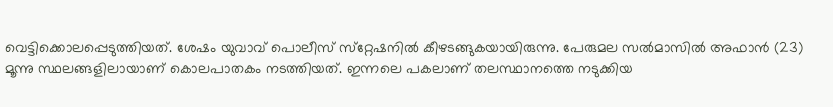വെട്ടിക്കൊലപ്പെടുത്തിയത്. ശേഷം യുവാവ്‌ പൊലീസ്‌ സ്‌റ്റേഷനിൽ കീഴടങ്ങുകയായിരുന്നു. പേരുമല സൽമാസിൽ അഫാൻ (23) മൂന്നു സ്ഥലങ്ങളിലായാണ്‌ കൊലപാതകം നടത്തിയത്‌. ഇന്നലെ പകലാണ് തലസ്ഥാനത്തെ നടുക്കിയ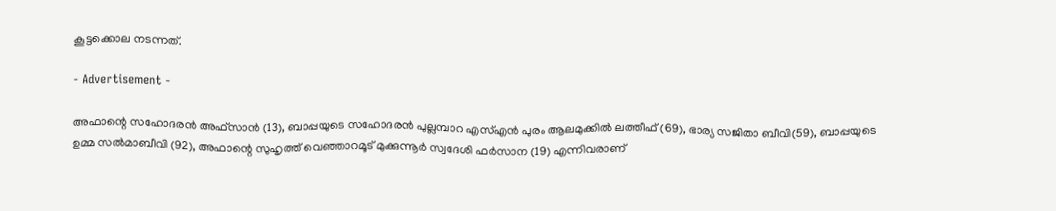കൂട്ടക്കൊല നടന്നത്.

- Advertisement -

അഫാന്റെ സഹോദരൻ അഫ്‌സാൻ (13), ബാപ്പയുടെ സഹോദരൻ പുല്ലമ്പാറ എസ്‌എൻ പുരം ആലമുക്കിൽ ലത്തീഫ്‌ (69), ഭാര്യ സജിതാ ബീവി(59), ബാപ്പയുടെ ഉമ്മ സൽമാബീവി (92), അഫാന്റെ സുഹൃത്ത്‌ വെഞ്ഞാറമൂട്‌ മുക്കുന്നൂർ സ്വദേശി ഫർസാന (19) എന്നിവരാണ്‌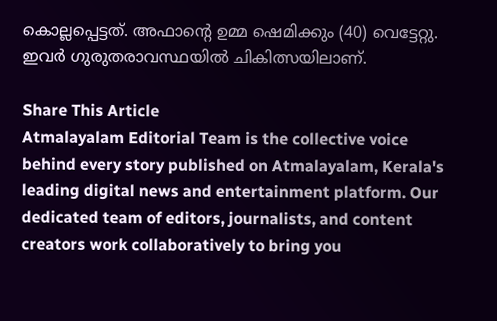കൊല്ലപ്പെട്ടത്‌. അഫാന്റെ ഉമ്മ ഷെമിക്കും (40) വെട്ടേറ്റു. ഇവർ ഗുരുതരാവസ്ഥയിൽ ചികിത്സയിലാണ്.

Share This Article
Atmalayalam Editorial Team is the collective voice behind every story published on Atmalayalam, Kerala's leading digital news and entertainment platform. Our dedicated team of editors, journalists, and content creators work collaboratively to bring you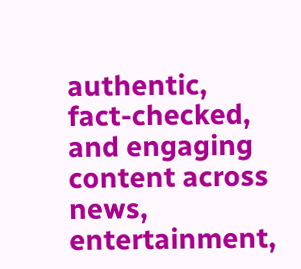authentic, fact-checked, and engaging content across news, entertainment,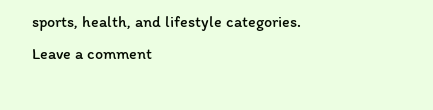sports, health, and lifestyle categories.
Leave a comment